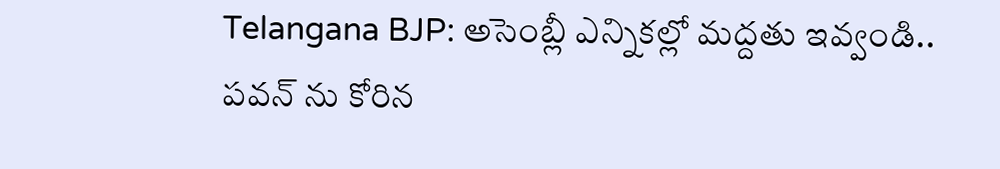Telangana BJP: అసెంబ్లీ ఎన్నికల్లో మద్దతు ఇవ్వండి.. పవన్ ను కోరిన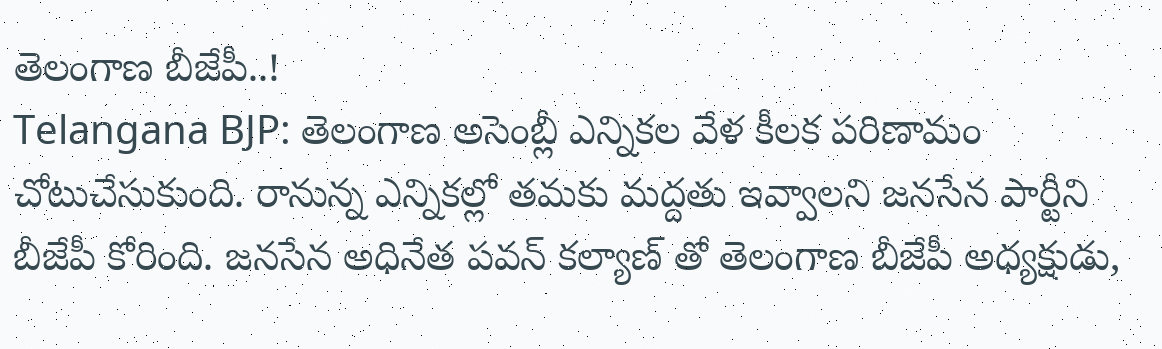తెలంగాణ బీజేపీ..!
Telangana BJP: తెలంగాణ అసెంబ్లీ ఎన్నికల వేళ కీలక పరిణామం చోటుచేసుకుంది. రానున్న ఎన్నికల్లో తమకు మద్దతు ఇవ్వాలని జనసేన పార్టీని బీజేపీ కోరింది. జనసేన అధినేత పవన్ కల్యాణ్ తో తెలంగాణ బీజేపీ అధ్యక్షుడు,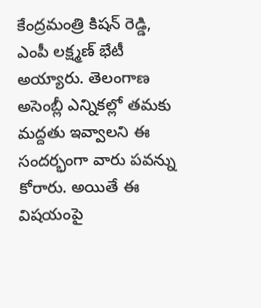కేంద్రమంత్రి కిషన్ రెడ్డి, ఎంపీ లక్ష్మణ్ భేటీ అయ్యారు. తెలంగాణ అసెంబ్లీ ఎన్నికల్లో తమకు మద్దతు ఇవ్వాలని ఈ సందర్భంగా వారు పవన్ను కోరారు. అయితే ఈ విషయంపై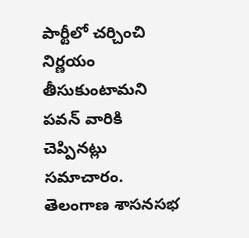పార్టీలో చర్చించి నిర్ణయం తీసుకుంటామని పవన్ వారికి చెప్పినట్లు సమాచారం.
తెలంగాణ శాసనసభ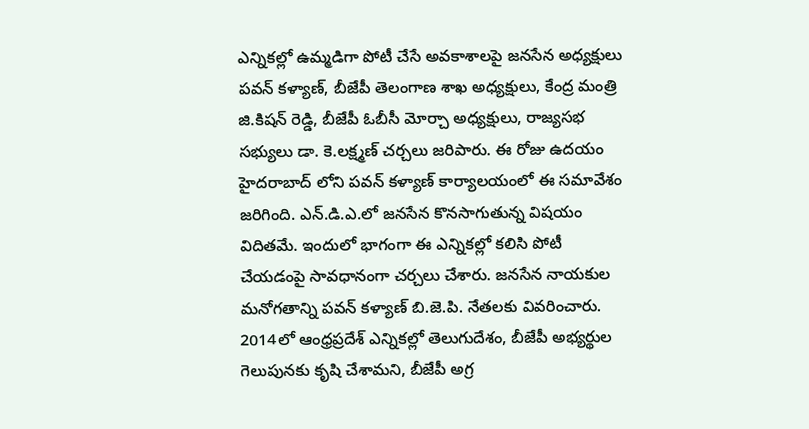ఎన్నికల్లో ఉమ్మడిగా పోటీ చేసే అవకాశాలపై జనసేన అధ్యక్షులు పవన్ కళ్యాణ్, బీజేపీ తెలంగాణ శాఖ అధ్యక్షులు, కేంద్ర మంత్రి జి.కిషన్ రెడ్డి, బీజేపీ ఓబీసీ మోర్చా అధ్యక్షులు, రాజ్యసభ సభ్యులు డా. కె.లక్ష్మణ్ చర్చలు జరిపారు. ఈ రోజు ఉదయం హైదరాబాద్ లోని పవన్ కళ్యాణ్ కార్యాలయంలో ఈ సమావేశం జరిగింది. ఎన్.డి.ఎ.లో జనసేన కొనసాగుతున్న విషయం విదితమే. ఇందులో భాగంగా ఈ ఎన్నికల్లో కలిసి పోటీ చేయడంపై సావధానంగా చర్చలు చేశారు. జనసేన నాయకుల మనోగతాన్ని పవన్ కళ్యాణ్ బి.జె.పి. నేతలకు వివరించారు. 2014లో ఆంధ్రప్రదేశ్ ఎన్నికల్లో తెలుగుదేశం, బీజేపీ అభ్యర్థుల గెలుపునకు కృషి చేశామని, బీజేపీ అగ్ర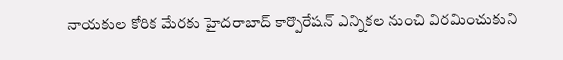నాయకుల కోరిక మేరకు హైదరాబాద్ కార్పొరేషన్ ఎన్నికల నుంచి విరమించుకుని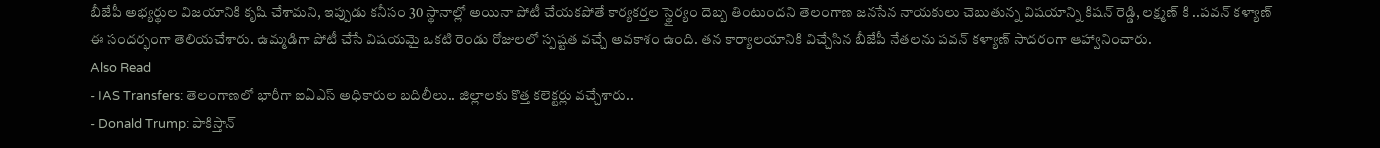బీజేపీ అభ్యర్థుల విజయానికి కృషి చేశామని, ఇప్పుడు కనీసం 30 స్థానాల్లో అయినా పోటీ చేయకపోతే కార్యకర్తల స్థైర్యం దెబ్బ తింటుందని తెలంగాణ జనసేన నాయకులు చెబుతున్న విషయాన్ని కిషన్ రెడ్డి, లక్ష్మణ్ కి ..పవన్ కళ్యాణ్ ఈ సందర్భంగా తెలియచేశారు. ఉమ్మడిగా పోటీ చేసే విషయమై ఒకటి రెండు రోజులలో స్పష్టత వచ్చే అవకాశం ఉంది. తన కార్యాలయానికి విచ్చేసిన బీజేపీ నేతలను పవన్ కళ్యాణ్ సాదరంగా ఆహ్వానించారు.
Also Read
- IAS Transfers: తెలంగాణలో భారీగా ఐఏఎస్ అధికారుల బదిలీలు.. జిల్లాలకు కొత్త కలెక్టర్లు వచ్చేశారు..
- Donald Trump: పాకిస్తాన్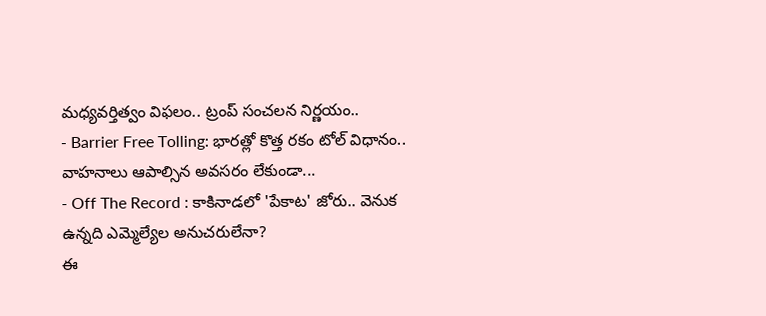మధ్యవర్తిత్వం విఫలం.. ట్రంప్ సంచలన నిర్ణయం..
- Barrier Free Tolling: భారత్లో కొత్త రకం టోల్ విధానం.. వాహనాలు ఆపాల్సిన అవసరం లేకుండా...
- Off The Record : కాకినాడలో 'పేకాట' జోరు.. వెనుక ఉన్నది ఎమ్మెల్యేల అనుచరులేనా?
ఈ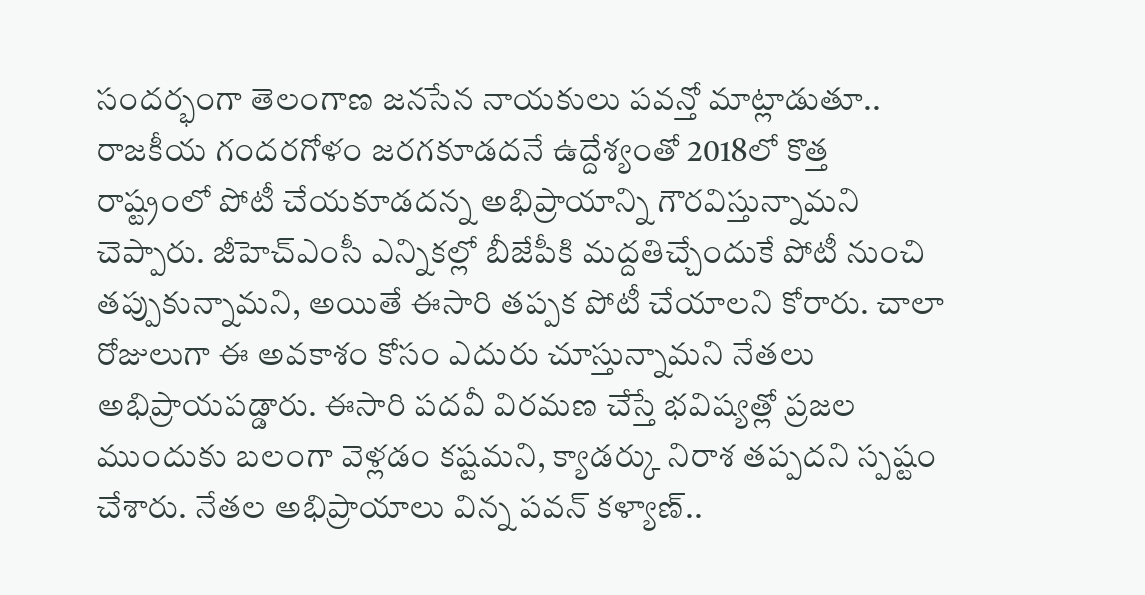సందర్భంగా తెలంగాణ జనసేన నాయకులు పవన్తో మాట్లాడుతూ.. రాజకీయ గందరగోళం జరగకూడదనే ఉద్దేశ్యంతో 2018లో కొత్త రాష్ట్రంలో పోటీ చేయకూడదన్న అభిప్రాయాన్ని గౌరవిస్తున్నామని చెప్పారు. జీహెచ్ఎంసీ ఎన్నికల్లో బీజేపీకి మద్దతిచ్చేందుకే పోటీ నుంచి తప్పుకున్నామని, అయితే ఈసారి తప్పక పోటీ చేయాలని కోరారు. చాలా రోజులుగా ఈ అవకాశం కోసం ఎదురు చూస్తున్నామని నేతలు అభిప్రాయపడ్డారు. ఈసారి పదవీ విరమణ చేస్తే భవిష్యత్లో ప్రజల ముందుకు బలంగా వెళ్లడం కష్టమని, క్యాడర్కు నిరాశ తప్పదని స్పష్టం చేశారు. నేతల అభిప్రాయాలు విన్న పవన్ కళ్యాణ్..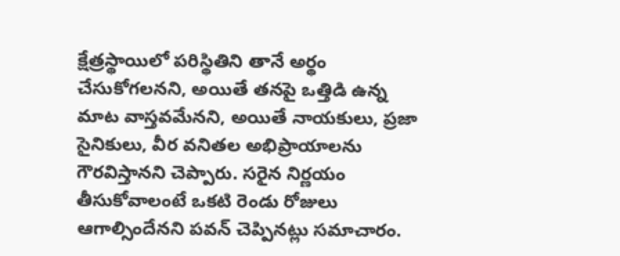క్షేత్రస్థాయిలో పరిస్థితిని తానే అర్థం చేసుకోగలనని, అయితే తనపై ఒత్తిడి ఉన్న మాట వాస్తవమేనని, అయితే నాయకులు, ప్రజా సైనికులు, వీర వనితల అభిప్రాయాలను గౌరవిస్తానని చెప్పారు. సరైన నిర్ణయం తీసుకోవాలంటే ఒకటి రెండు రోజులు ఆగాల్సిందేనని పవన్ చెప్పినట్లు సమాచారం.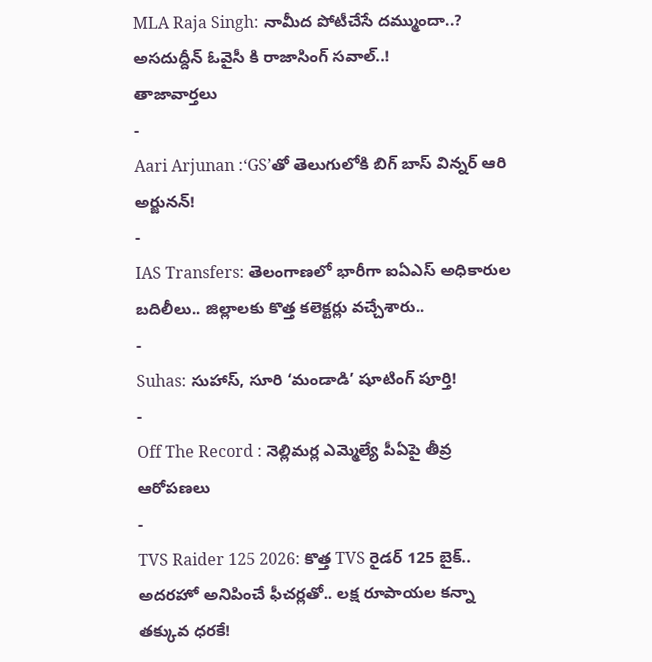MLA Raja Singh: నామీద పోటీచేసే దమ్ముందా..? అసదుద్దీన్ ఓవైసీ కి రాజాసింగ్ సవాల్..!
తాజావార్తలు
-
Aari Arjunan :‘GS’తో తెలుగులోకి బిగ్ బాస్ విన్నర్ ఆరి అర్జునన్!
-
IAS Transfers: తెలంగాణలో భారీగా ఐఏఎస్ అధికారుల బదిలీలు.. జిల్లాలకు కొత్త కలెక్టర్లు వచ్చేశారు..
-
Suhas: సుహాస్, సూరి ‘మండాడి’ షూటింగ్ పూర్తి!
-
Off The Record : నెల్లిమర్ల ఎమ్మెల్యే పీఏపై తీవ్ర ఆరోపణలు
-
TVS Raider 125 2026: కొత్త TVS రైడర్ 125 బైక్.. అదరహో అనిపించే ఫీచర్లతో.. లక్ష రూపాయల కన్నా తక్కువ ధరకే!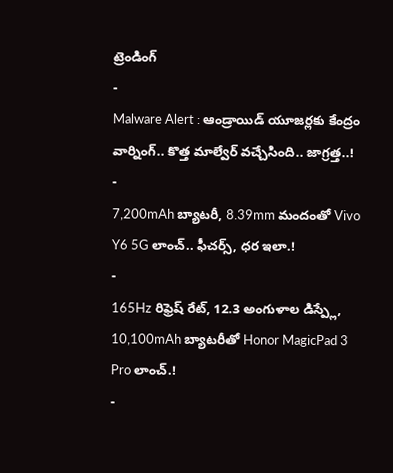ట్రెండింగ్
-
Malware Alert : ఆండ్రాయిడ్ యూజర్లకు కేంద్రం వార్నింగ్.. కొత్త మాల్వేర్ వచ్చేసింది.. జాగ్రత్త..!
-
7,200mAh బ్యాటరీ, 8.39mm మందంతో Vivo Y6 5G లాంచ్.. ఫీచర్స్, ధర ఇలా.!
-
165Hz రిఫ్రెష్ రేట్, 12.3 అంగుళాల డిస్ప్లే, 10,100mAh బ్యాటరీతో Honor MagicPad 3 Pro లాంచ్.!
-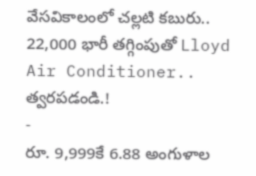వేసవికాలంలో చల్లటి కబురు.. 22,000 భారీ తగ్గింపుతో Lloyd Air Conditioner.. త్వరపడండి.!
-
రూ. 9,999కే 6.88 అంగుళాల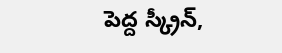పెద్ద స్క్రీన్,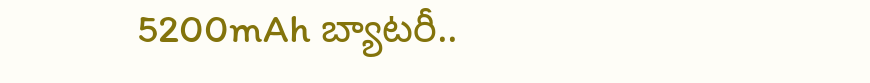5200mAh బ్యాటరీ..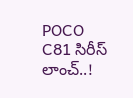POCO C81 సిరీస్ లాంచ్..!